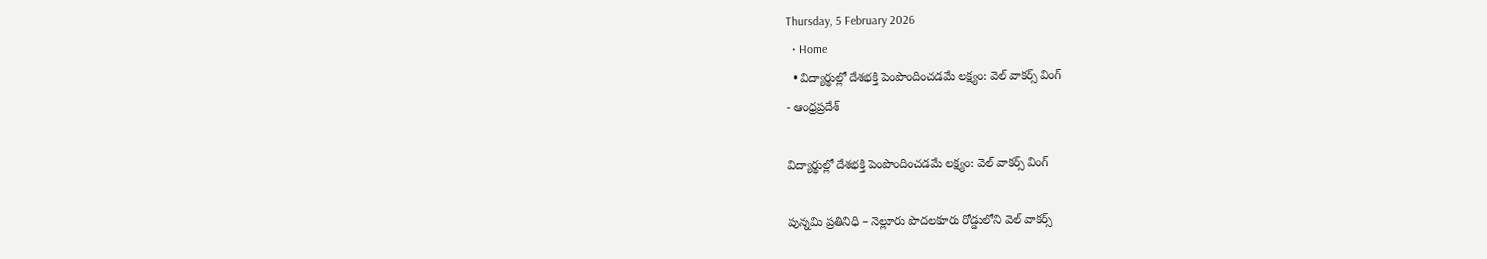Thursday, 5 February 2026
  • Home
  • విద్యార్థుల్లో దేశభక్తి పెంపొందించడమే లక్ష్యం: వెల్ వాకర్స్ వింగ్
- ఆంధ్రప్రదేశ్

విద్యార్థుల్లో దేశభక్తి పెంపొందించడమే లక్ష్యం: వెల్ వాకర్స్ వింగ్

పున్నమి ప్రతినిధి – నెల్లూరు పొదలకూరు రోడ్డులోని వెల్ వాకర్స్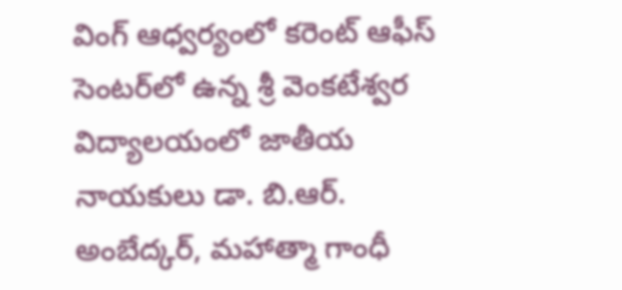వింగ్ ఆధ్వర్యంలో కరెంట్ ఆఫీస్ సెంటర్‌లో ఉన్న శ్రీ వెంకటేశ్వర విద్యాలయంలో జాతీయ నాయకులు డా. బి.ఆర్. అంబేద్కర్, మహాత్మా గాంధీ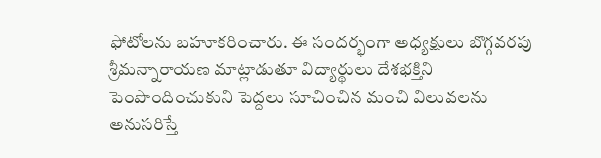ఫోటోలను బహూకరించారు. ఈ సందర్భంగా అధ్యక్షులు బొగ్గవరపు శ్రీమన్నారాయణ మాట్లాడుతూ విద్యార్థులు దేశభక్తిని పెంపొందించుకుని పెద్దలు సూచించిన మంచి విలువలను అనుసరిస్తే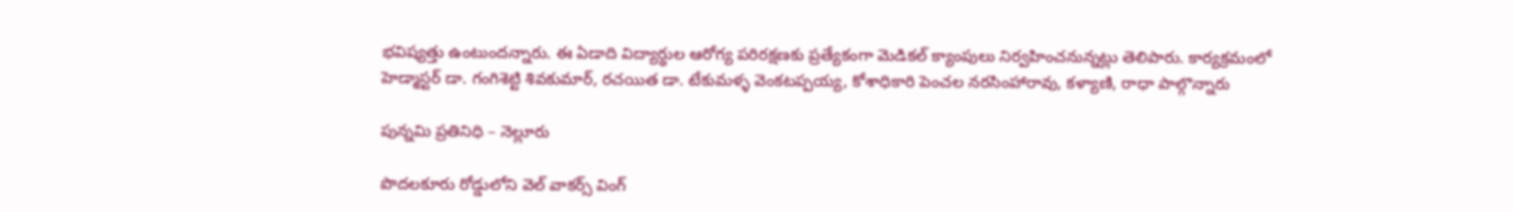భవిష్యత్తు ఉంటుందన్నారు. ఈ ఏడాది విద్యార్థుల ఆరోగ్య పరిరక్షణకు ప్రత్యేకంగా మెడికల్ క్యాంపులు నిర్వహించనున్నట్లు తెలిపారు. కార్యక్రమంలో హెడ్మాస్టర్ డా. గంగిశెట్టి శివకుమార్, రచయిత డా. టేకుమళ్ళ వెంకటప్పయ్య, కోశాధికారి పెంచల నరసింహారావు, కళ్యాణి, రాధా పాల్గొన్నారు

పున్నమి ప్రతినిధి – నెల్లూరు

పొదలకూరు రోడ్డులోని వెల్ వాకర్స్ వింగ్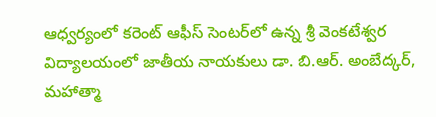ఆధ్వర్యంలో కరెంట్ ఆఫీస్ సెంటర్‌లో ఉన్న శ్రీ వెంకటేశ్వర విద్యాలయంలో జాతీయ నాయకులు డా. బి.ఆర్. అంబేద్కర్, మహాత్మా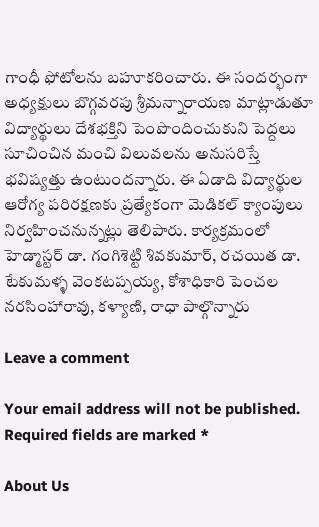గాంధీ ఫోటోలను బహూకరించారు. ఈ సందర్భంగా అధ్యక్షులు బొగ్గవరపు శ్రీమన్నారాయణ మాట్లాడుతూ విద్యార్థులు దేశభక్తిని పెంపొందించుకుని పెద్దలు సూచించిన మంచి విలువలను అనుసరిస్తే భవిష్యత్తు ఉంటుందన్నారు. ఈ ఏడాది విద్యార్థుల ఆరోగ్య పరిరక్షణకు ప్రత్యేకంగా మెడికల్ క్యాంపులు నిర్వహించనున్నట్లు తెలిపారు. కార్యక్రమంలో హెడ్మాస్టర్ డా. గంగిశెట్టి శివకుమార్, రచయిత డా. టేకుమళ్ళ వెంకటప్పయ్య, కోశాధికారి పెంచల నరసింహారావు, కళ్యాణి, రాధా పాల్గొన్నారు

Leave a comment

Your email address will not be published. Required fields are marked *

About Us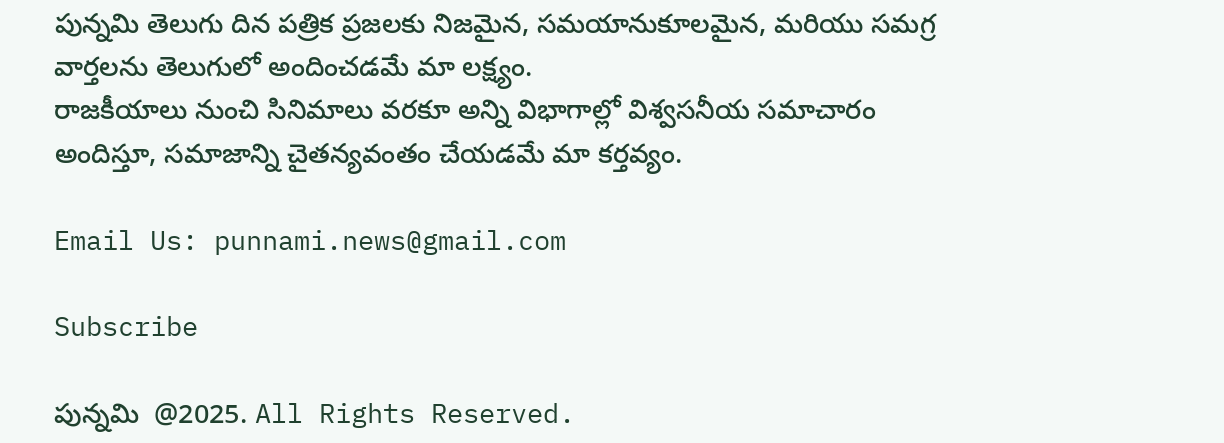పున్నమి తెలుగు దిన పత్రిక ప్రజలకు నిజమైన, సమయానుకూలమైన, మరియు సమగ్ర వార్తలను తెలుగులో అందించడమే మా లక్ష్యం.
రాజకీయాలు నుంచి సినిమాలు వరకూ అన్ని విభాగాల్లో విశ్వసనీయ సమాచారం అందిస్తూ, సమాజాన్ని చైతన్యవంతం చేయడమే మా కర్తవ్యం.

Email Us: punnami.news@gmail.com

Subscribe

పున్నమి  @2025. All Rights Reserved.